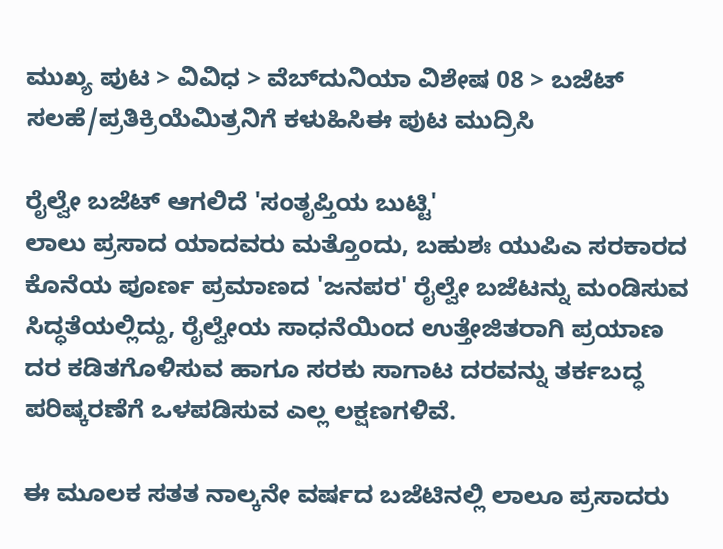ಮುಖ್ಯ ಪುಟ > ವಿವಿಧ > ವೆಬ್‌ದುನಿಯಾ ವಿಶೇಷ 08 > ಬಜೆಟ್
ಸಲಹೆ/ಪ್ರತಿಕ್ರಿಯೆಮಿತ್ರನಿಗೆ ಕಳುಹಿಸಿಈ ಪುಟ ಮುದ್ರಿಸಿ

ರೈಲ್ವೇ ಬಜೆಟ್ ಆಗಲಿದೆ 'ಸಂತೃಪ್ತಿಯ ಬುಟ್ಟಿ'
ಲಾಲು ಪ್ರಸಾದ ಯಾದವರು ಮತ್ತೊಂದು, ಬಹುಶಃ ಯುಪಿಎ ಸರಕಾರದ ಕೊನೆಯ ಪೂರ್ಣ ಪ್ರಮಾಣದ 'ಜನಪರ' ರೈಲ್ವೇ ಬಜೆಟನ್ನು ಮಂಡಿಸುವ ಸಿದ್ಧತೆಯಲ್ಲಿದ್ದು, ರೈಲ್ವೇಯ ಸಾಧನೆಯಿಂದ ಉತ್ತೇಜಿತರಾಗಿ ಪ್ರಯಾಣ ದರ ಕಡಿತಗೊಳಿಸುವ ಹಾಗೂ ಸರಕು ಸಾಗಾಟ ದರವನ್ನು ತರ್ಕಬದ್ಧ ಪರಿಷ್ಕರಣೆಗೆ ಒಳಪಡಿಸುವ ಎಲ್ಲ ಲಕ್ಷಣಗಳಿವೆ.

ಈ ಮೂಲಕ ಸತತ ನಾಲ್ಕನೇ ವರ್ಷದ ಬಜೆಟಿನಲ್ಲಿ ಲಾಲೂ ಪ್ರಸಾದರು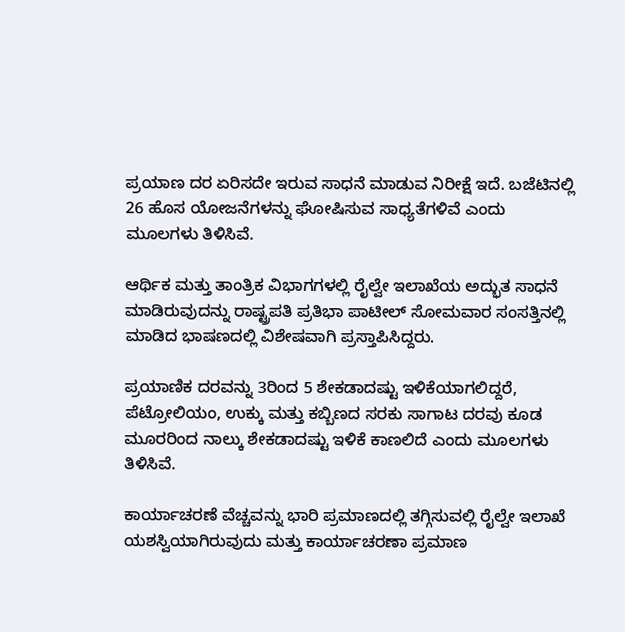ಪ್ರಯಾಣ ದರ ಏರಿಸದೇ ಇರುವ ಸಾಧನೆ ಮಾಡುವ ನಿರೀಕ್ಷೆ ಇದೆ. ಬಜೆಟಿನಲ್ಲಿ 26 ಹೊಸ ಯೋಜನೆಗಳನ್ನು ಘೋಷಿಸುವ ಸಾಧ್ಯತೆಗಳಿವೆ ಎಂದು ಮೂಲಗಳು ತಿಳಿಸಿವೆ.

ಆರ್ಥಿಕ ಮತ್ತು ತಾಂತ್ರಿಕ ವಿಭಾಗಗಳಲ್ಲಿ ರೈಲ್ವೇ ಇಲಾಖೆಯ ಅದ್ಭುತ ಸಾಧನೆ ಮಾಡಿರುವುದನ್ನು ರಾಷ್ಟ್ರಪತಿ ಪ್ರತಿಭಾ ಪಾಟೀಲ್ ಸೋಮವಾರ ಸಂಸತ್ತಿನಲ್ಲಿ ಮಾಡಿದ ಭಾಷಣದಲ್ಲಿ ವಿಶೇಷವಾಗಿ ಪ್ರಸ್ತಾಪಿಸಿದ್ದರು.

ಪ್ರಯಾಣಿಕ ದರವನ್ನು 3ರಿಂದ 5 ಶೇಕಡಾದಷ್ಟು ಇಳಿಕೆಯಾಗಲಿದ್ದರೆ, ಪೆಟ್ರೋಲಿಯಂ, ಉಕ್ಕು ಮತ್ತು ಕಬ್ಬಿಣದ ಸರಕು ಸಾಗಾಟ ದರವು ಕೂಡ ಮೂರರಿಂದ ನಾಲ್ಕು ಶೇಕಡಾದಷ್ಟು ಇಳಿಕೆ ಕಾಣಲಿದೆ ಎಂದು ಮೂಲಗಳು ತಿಳಿಸಿವೆ.

ಕಾರ್ಯಾಚರಣೆ ವೆಚ್ಚವನ್ನು ಭಾರಿ ಪ್ರಮಾಣದಲ್ಲಿ ತಗ್ಗಿಸುವಲ್ಲಿ ರೈಲ್ವೇ ಇಲಾಖೆ ಯಶಸ್ವಿಯಾಗಿರುವುದು ಮತ್ತು ಕಾರ್ಯಾಚರಣಾ ಪ್ರಮಾಣ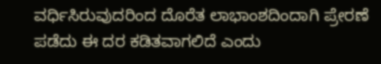ವರ್ಧಿಸಿರುವುದರಿಂದ ದೊರೆತ ಲಾಭಾಂಶದಿಂದಾಗಿ ಪ್ರೇರಣೆ ಪಡೆದು ಈ ದರ ಕಡಿತವಾಗಲಿದೆ ಎಂದು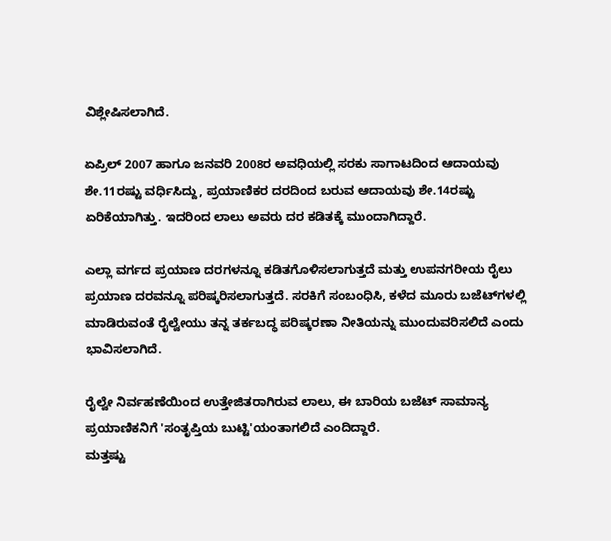ವಿಶ್ಲೇಷಿಸಲಾಗಿದೆ.

ಏಪ್ರಿಲ್ 2007 ಹಾಗೂ ಜನವರಿ 2008ರ ಅವಧಿಯಲ್ಲಿ ಸರಕು ಸಾಗಾಟದಿಂದ ಆದಾಯವು ಶೇ.11ರಷ್ಟು ವರ್ಧಿಸಿದ್ದು, ಪ್ರಯಾಣಿಕರ ದರದಿಂದ ಬರುವ ಆದಾಯವು ಶೇ.14ರಷ್ಟು ಏರಿಕೆಯಾಗಿತ್ತು. ಇದರಿಂದ ಲಾಲು ಅವರು ದರ ಕಡಿತಕ್ಕೆ ಮುಂದಾಗಿದ್ದಾರೆ.

ಎಲ್ಲಾ ವರ್ಗದ ಪ್ರಯಾಣ ದರಗಳನ್ನೂ ಕಡಿತಗೊಳಿಸಲಾಗುತ್ತದೆ ಮತ್ತು ಉಪನಗರೀಯ ರೈಲು ಪ್ರಯಾಣ ದರವನ್ನೂ ಪರಿಷ್ಕರಿಸಲಾಗುತ್ತದೆ. ಸರಕಿಗೆ ಸಂಬಂಧಿಸಿ, ಕಳೆದ ಮೂರು ಬಜೆಟ್‌ಗಳಲ್ಲಿ ಮಾಡಿರುವಂತೆ ರೈಲ್ವೇಯು ತನ್ನ ತರ್ಕಬದ್ಧ ಪರಿಷ್ಕರಣಾ ನೀತಿಯನ್ನು ಮುಂದುವರಿಸಲಿದೆ ಎಂದು ಭಾವಿಸಲಾಗಿದೆ.

ರೈಲ್ವೇ ನಿರ್ವಹಣೆಯಿಂದ ಉತ್ತೇಜಿತರಾಗಿರುವ ಲಾಲು, ಈ ಬಾರಿಯ ಬಜೆಟ್ ಸಾಮಾನ್ಯ ಪ್ರಯಾಣಿಕನಿಗೆ 'ಸಂತೃಪ್ತಿಯ ಬುಟ್ಟಿ'ಯಂತಾಗಲಿದೆ ಎಂದಿದ್ದಾರೆ.
ಮತ್ತಷ್ಟು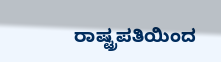ರಾಷ್ಟ್ರಪತಿಯಿಂದ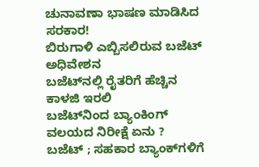ಚುನಾವಣಾ ಭಾಷಣ ಮಾಡಿಸಿದ ಸರಕಾರ!
ಬಿರುಗಾಳಿ ಎಬ್ಬಿಸಲಿರುವ ಬಜೆಟ್ ಅಧಿವೇಶನ
ಬಜೆಟ್‌ನಲ್ಲಿ ರೈತರಿಗೆ ಹೆಚ್ಚಿನ ಕಾಳಜಿ ಇರಲಿ
ಬಜೆಟ್‌ನಿಂದ ಬ್ಯಾಂಕಿಂಗ್ ವಲಯದ ನಿರೀಕ್ಷೆ ಏನು ?
ಬಜೆಟ್ ; ಸಹಕಾರ ಬ್ಯಾಂಕ್‌ಗಳಿಗೆ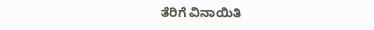ತೆರಿಗೆ ವಿನಾಯಿತಿ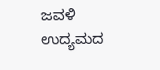ಜವಳಿ ಉದ್ಯಮದ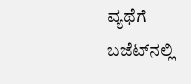ವ್ಯಥೆಗೆ ಬಜೆಟ್‌ನಲ್ಲಿ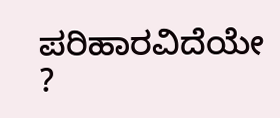ಪರಿಹಾರವಿದೆಯೇ ?